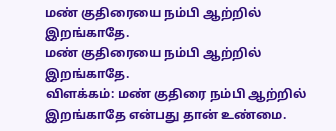மண் குதிரையை நம்பி ஆற்றில் இறங்காதே.
மண் குதிரையை நம்பி ஆற்றில் இறங்காதே.
விளக்கம்: மண் குதிரை நம்பி ஆற்றில் இறங்காதே என்பது தான் உண்மை.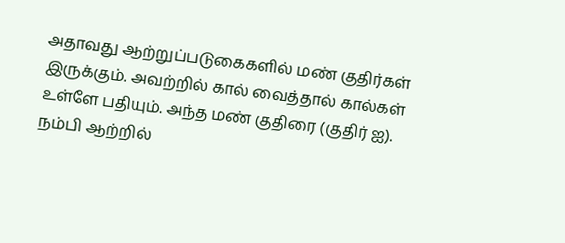அதாவது ஆற்றுப்படுகைகளில் மண் குதிர்கள் இருக்கும். அவற்றில் கால் வைத்தால் கால்கள் உள்ளே பதியும். அந்த மண் குதிரை (குதிர் ஐ). நம்பி ஆற்றில்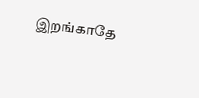இறங்காதே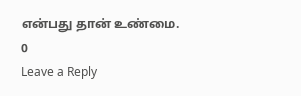என்பது தான் உண்மை.
0
Leave a Reply